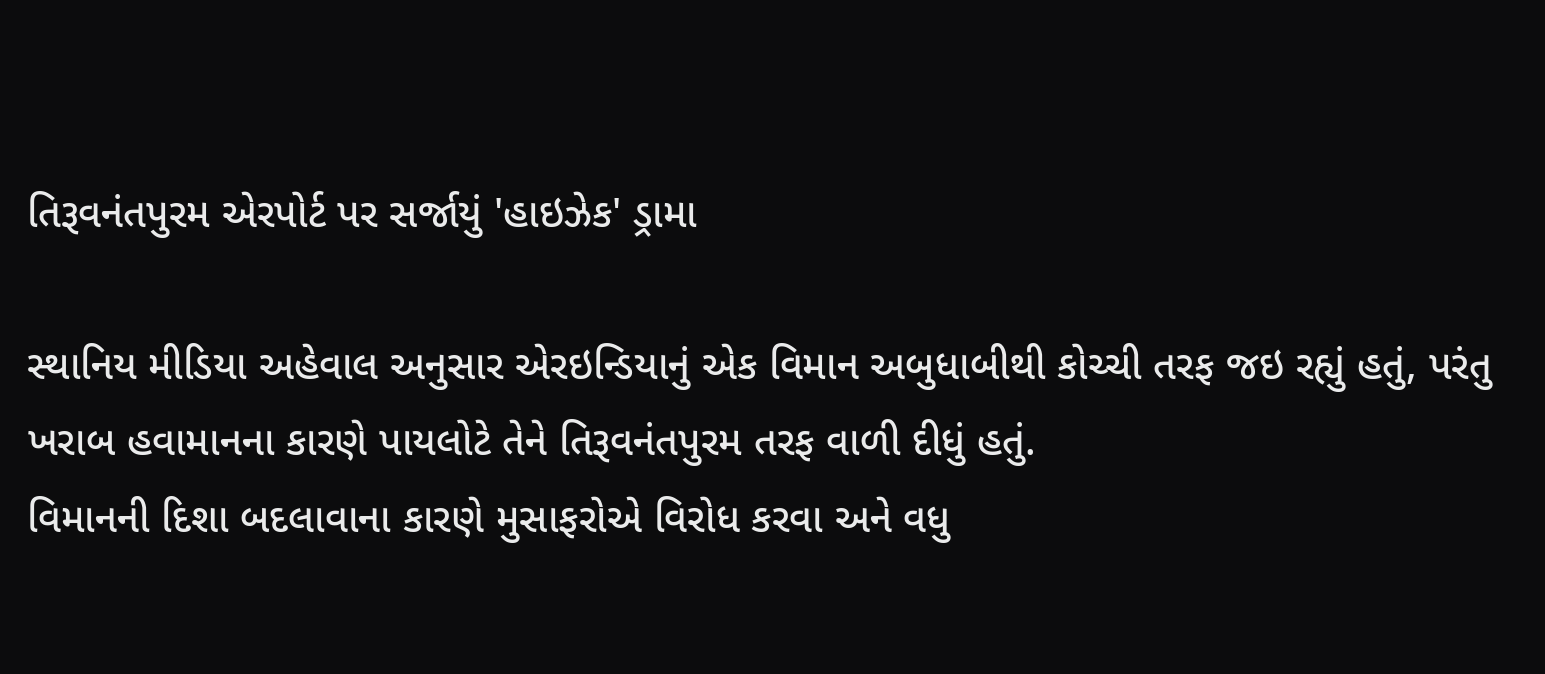તિરૂવનંતપુરમ એરપોર્ટ પર સર્જાયું 'હાઇઝેક' ડ્રામા

સ્થાનિય મીડિયા અહેવાલ અનુસાર એરઇન્ડિયાનું એક વિમાન અબુધાબીથી કોચ્ચી તરફ જઇ રહ્યું હતું, પરંતુ ખરાબ હવામાનના કારણે પાયલોટે તેને તિરૂવનંતપુરમ તરફ વાળી દીધું હતું.
વિમાનની દિશા બદલાવાના કારણે મુસાફરોએ વિરોધ કરવા અને વધુ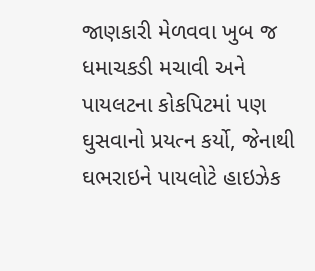જાણકારી મેળવવા ખુબ જ ધમાચકડી મચાવી અને પાયલટના કોકપિટમાં પણ ઘુસવાનો પ્રયત્ન કર્યો, જેનાથી ઘભરાઇને પાયલોટે હાઇઝેક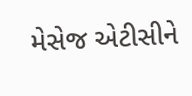મેસેજ એટીસીને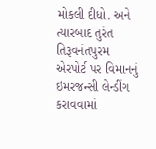મોકલી દીધો. અને ત્યારબાદ તુરંત તિરૂવનંતપુરમ એરપોર્ટ પર વિમાનનું ઇમરજન્સી લેન્ડીંગ કરાવવામાં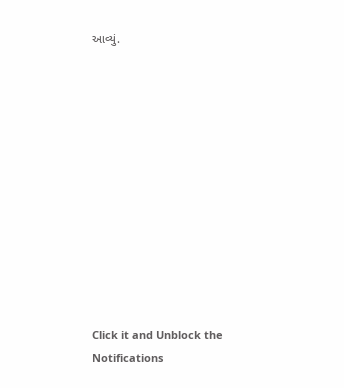આવ્યું.












Click it and Unblock the Notifications